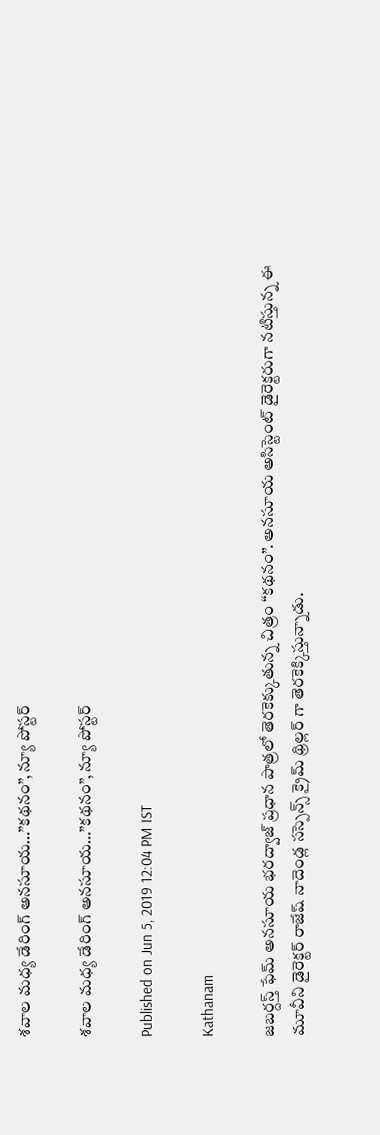శవాల మధ్య డేరింగ్ అనసూయ…”కథనం”, న్యూ పోస్టర్

శవాల మధ్య డేరింగ్ అనసూయ…”కథనం”, న్యూ పోస్టర్

Published on Jun 5, 2019 12:04 PM IST

Kathanam

జబర్దస్త్ ఫేమ్ అనసూయ భరద్వాజ్ ప్రధాన పాత్రలో తెరకెక్కుతున్న చిత్రం “కథనం”. అనసూయ అసిస్టెంట్ డైరెక్టరుగా నటిస్తున్న ఈ మూవీని డైరెక్టర్ రాజేష్ నాదెండ్ల సస్పెన్స్ క్రైమ్ థ్రిల్లర్ గా తెరకెక్కిస్తున్నాడు.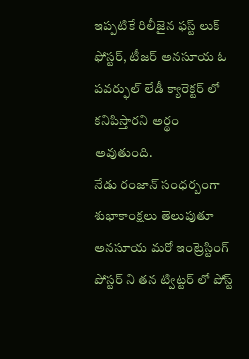ఇప్పటికే రిలీజైన ఫస్ట్ లుక్ ఫోస్టర్, టీజర్ అనసూయ ఓ పవర్ఫుల్ లేడీ క్యారెక్టర్ లో కనిపిస్తారని అర్థం అవుతుంది.
నేడు రంజాన్ సంధర్బంగా శుభాకాంక్షలు తెలుపుతూ అనసూయ మరో ఇంట్రెస్టింగ్ పోస్టర్ ని తన ట్విట్టర్ లో పోస్ట్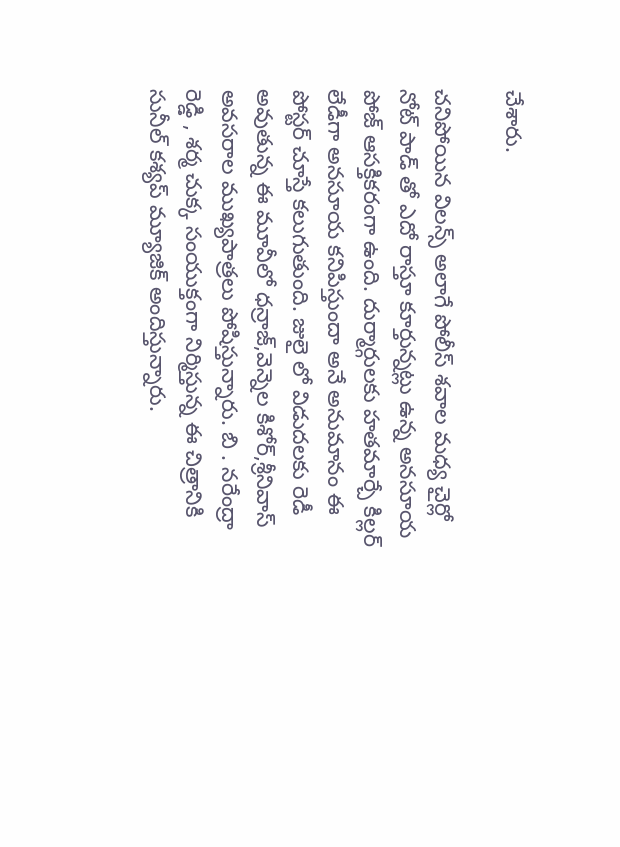చేశారు.

చనిపోయిన విలన్స్ అలాగే పోలీస్ శవాల మధ్య చైర్లో నోట్ పాడ్ తో ఎదో రాస్తూ కూర్తున్నట్లు ఉన్న అనసూయ పోజ్ ఆసక్తికరంగా ఉంది. దుర్మార్గులకు హతమార్చే కిల్లర్ లేడీగా అనసూయ కనిపిస్తుందా అనే అనుమానం ఈ పోస్టర్ చూస్తే కలుగుతుంది. జులై లో విడుదలకు రెడీ అవుతున్న ఈ మూవీలో ధన్రాజ్,వెన్నెల కిశోర్,శ్రీనివాస్ అవసరాల ముఖ్యపాత్రలు పోషిస్తున్నారు. బి . నరేంద్రా రెడ్డి , శర్మ చుక్క సంయుక్తంగా నిర్మిస్తున్న ఈ చిత్రానికి సునీల్ కశ్యప్ మ్యూజిక్ అందిస్తున్నారు.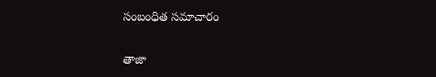సంబంధిత సమాచారం

తాజా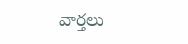వార్తలు